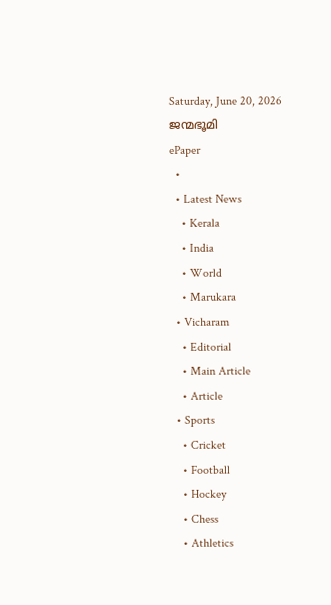Saturday, June 20, 2026
ജന്മഭൂമി
ePaper
  •
  • Latest News
    • Kerala
    • India
    • World
    • Marukara
  • Vicharam
    • Editorial
    • Main Article
    • Article
  • Sports
    • Cricket
    • Football
    • Hockey
    • Chess
    • Athletics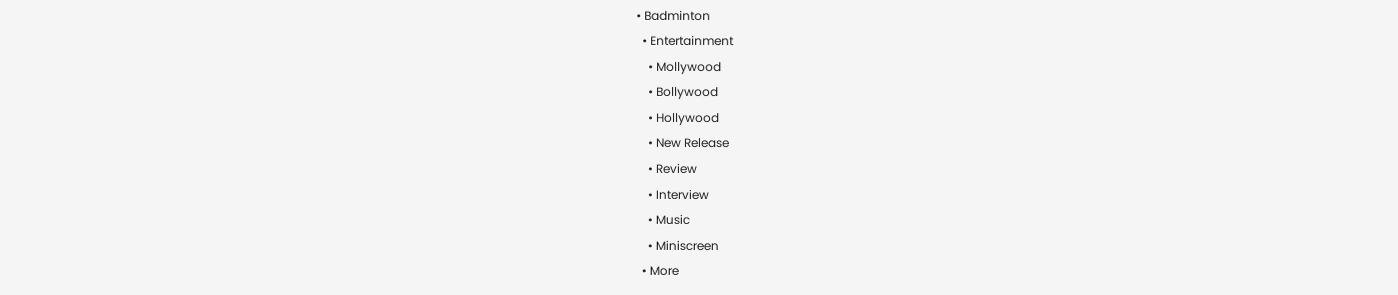• Badminton
  • Entertainment
    • Mollywood
    • Bollywood
    • Hollywood
    • New Release
    • Review
    • Interview
    • Music
    • Miniscreen
  • More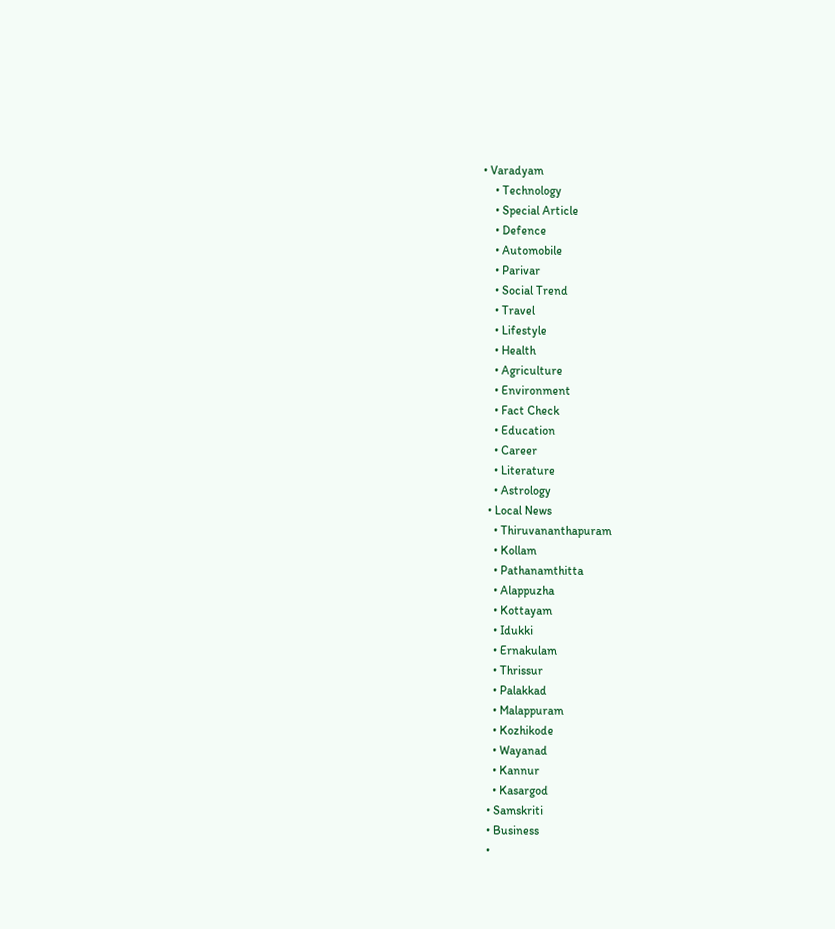• Varadyam
    • Technology
    • Special Article
    • Defence
    • Automobile
    • Parivar
    • Social Trend
    • Travel
    • Lifestyle
    • Health
    • Agriculture
    • Environment
    • Fact Check
    • Education
    • Career
    • Literature
    • Astrology
  • Local News
    • Thiruvananthapuram
    • Kollam
    • Pathanamthitta
    • Alappuzha
    • Kottayam
    • Idukki
    • Ernakulam
    • Thrissur
    • Palakkad
    • Malappuram
    • Kozhikode
    • Wayanad
    • Kannur
    • Kasargod
  • Samskriti
  • Business
  •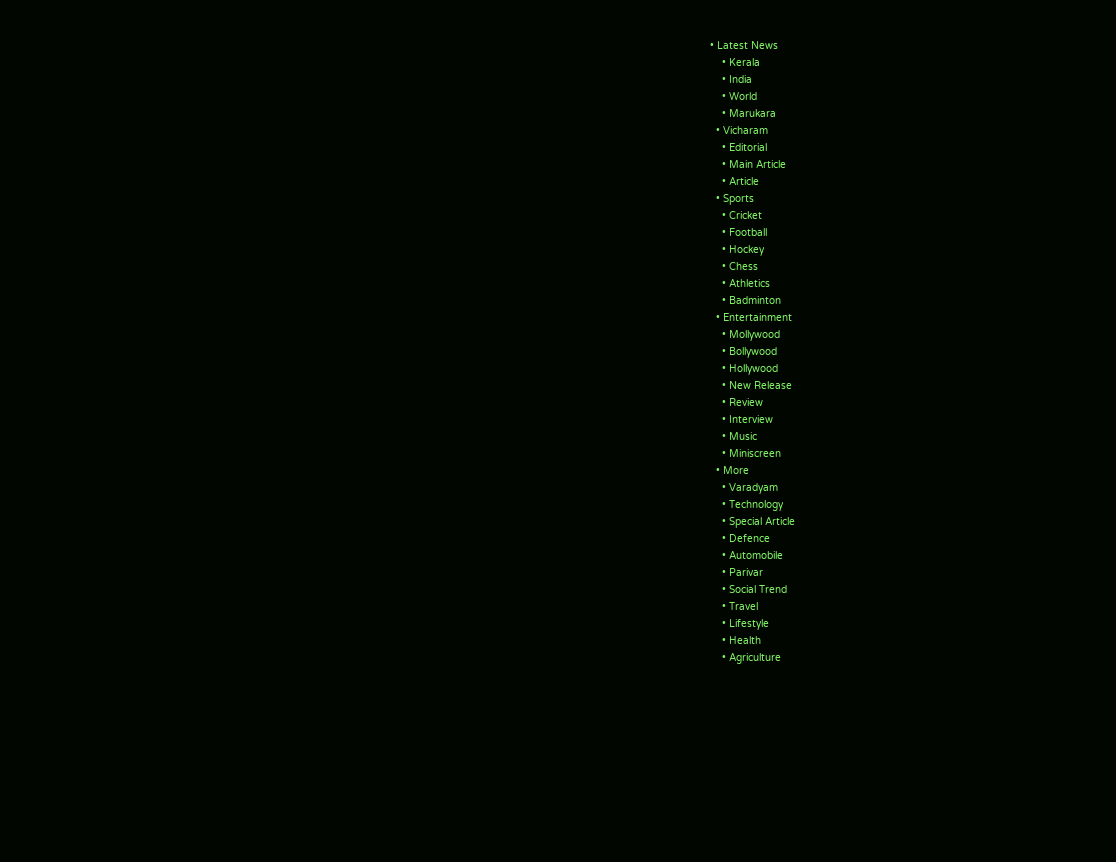• Latest News
    • Kerala
    • India
    • World
    • Marukara
  • Vicharam
    • Editorial
    • Main Article
    • Article
  • Sports
    • Cricket
    • Football
    • Hockey
    • Chess
    • Athletics
    • Badminton
  • Entertainment
    • Mollywood
    • Bollywood
    • Hollywood
    • New Release
    • Review
    • Interview
    • Music
    • Miniscreen
  • More
    • Varadyam
    • Technology
    • Special Article
    • Defence
    • Automobile
    • Parivar
    • Social Trend
    • Travel
    • Lifestyle
    • Health
    • Agriculture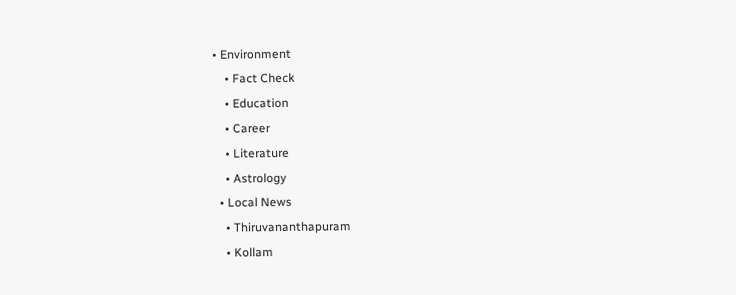• Environment
    • Fact Check
    • Education
    • Career
    • Literature
    • Astrology
  • Local News
    • Thiruvananthapuram
    • Kollam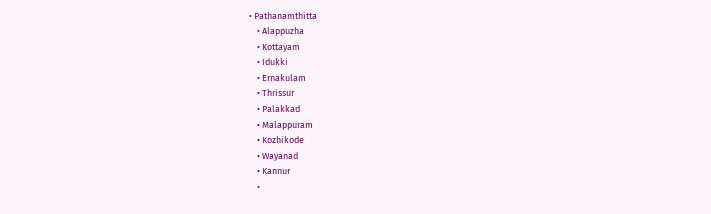• Pathanamthitta
    • Alappuzha
    • Kottayam
    • Idukki
    • Ernakulam
    • Thrissur
    • Palakkad
    • Malappuram
    • Kozhikode
    • Wayanad
    • Kannur
    •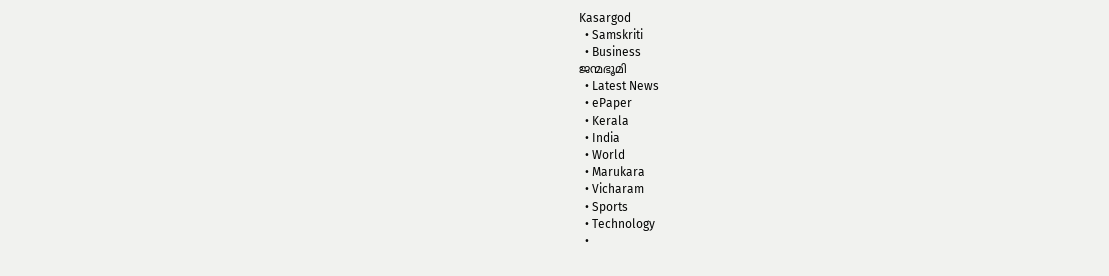Kasargod
  • Samskriti
  • Business
ജന്മഭൂമി
  • Latest News
  • ePaper
  • Kerala
  • India
  • World
  • Marukara
  • Vicharam
  • Sports
  • Technology
  •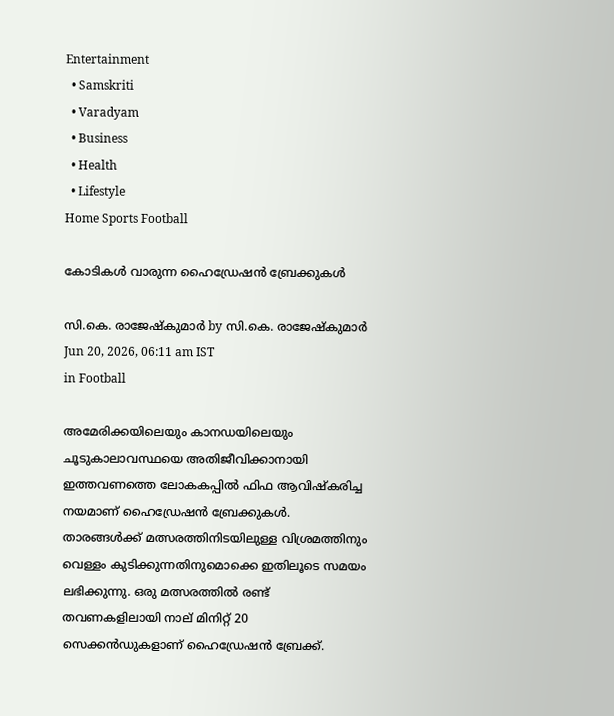Entertainment
  • Samskriti
  • Varadyam
  • Business
  • Health
  • Lifestyle
Home Sports Football

കോടികള്‍ വാരുന്ന ഹൈഡ്രേഷന്‍ ബ്രേക്കുകള്‍

സി.കെ. രാജേഷ്‌കുമാര്‍ by സി.കെ. രാജേഷ്‌കുമാര്‍
Jun 20, 2026, 06:11 am IST
in Football

അമേരിക്കയിലെയും കാനഡയിലെയും ചൂടുകാലാവസ്ഥയെ അതിജീവിക്കാനായി ഇത്തവണത്തെ ലോകകപ്പില്‍ ഫിഫ ആവിഷ്‌കരിച്ച നയമാണ് ഹൈഡ്രേഷന്‍ ബ്രേക്കുകള്‍. താരങ്ങള്‍ക്ക് മത്സരത്തിനിടയിലുള്ള വിശ്രമത്തിനും വെള്ളം കുടിക്കുന്നതിനുമൊക്കെ ഇതിലൂടെ സമയം ലഭിക്കുന്നു. ഒരു മത്സരത്തില്‍ രണ്ട് തവണകളിലായി നാല് മിനിറ്റ് 20 സെക്കന്‍ഡുകളാണ് ഹൈഡ്രേഷന്‍ ബ്രേക്ക്.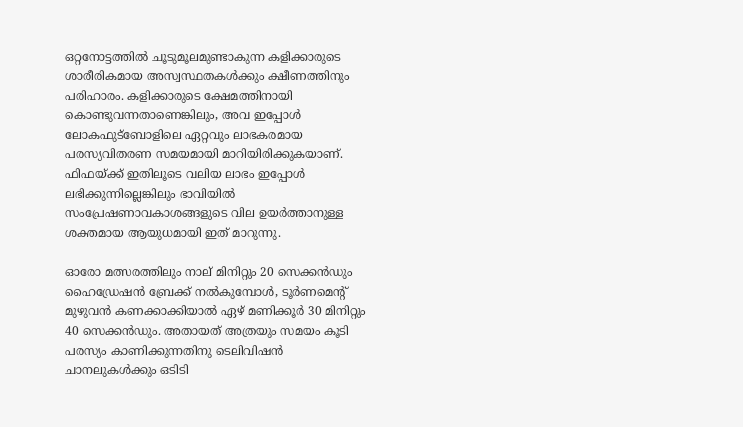ഒറ്റനോട്ടത്തില്‍ ചൂടുമൂലമുണ്ടാകുന്ന കളിക്കാരുടെ ശാരീരികമായ അസ്വസ്ഥതകള്‍ക്കും ക്ഷീണത്തിനും പരിഹാരം. കളിക്കാരുടെ ക്ഷേമത്തിനായി കൊണ്ടുവന്നതാണെങ്കിലും, അവ ഇപ്പോള്‍ ലോകഫുട്‌ബോളിലെ ഏറ്റവും ലാഭകരമായ പരസ്യവിതരണ സമയമായി മാറിയിരിക്കുകയാണ്. ഫിഫയ്‌ക്ക് ഇതിലൂടെ വലിയ ലാഭം ഇപ്പോള്‍ ലഭിക്കുന്നില്ലെങ്കിലും ഭാവിയില്‍ സംപ്രേഷണാവകാശങ്ങളുടെ വില ഉയര്‍ത്താനുള്ള ശക്തമായ ആയുധമായി ഇത് മാറുന്നു.

ഓരോ മത്സരത്തിലും നാല് മിനിറ്റും 20 സെക്കന്‍ഡും ഹൈഡ്രേഷന്‍ ബ്രേക്ക് നല്‍കുമ്പോള്‍, ടൂര്‍ണമെന്റ് മുഴുവന്‍ കണക്കാക്കിയാല്‍ ഏഴ് മണിക്കൂര്‍ 30 മിനിറ്റും 40 സെക്കന്‍ഡും. അതായത് അത്രയും സമയം കൂടി പരസ്യം കാണിക്കുന്നതിനു ടെലിവിഷന്‍ ചാനലുകള്‍ക്കും ഒടിടി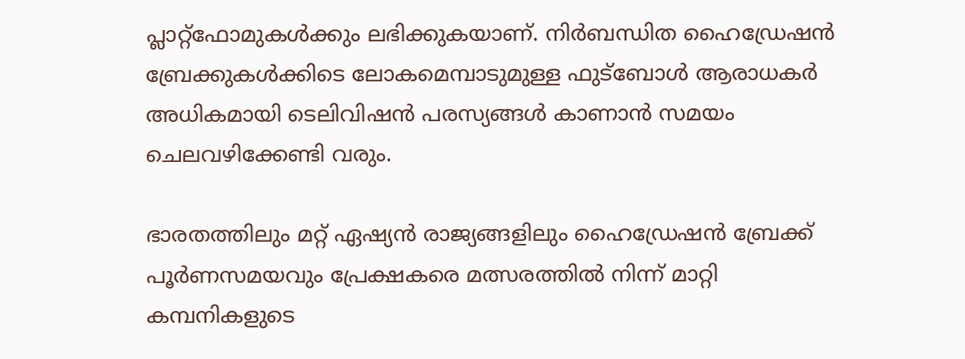പ്ലാറ്റ്‌ഫോമുകള്‍ക്കും ലഭിക്കുകയാണ്. നിര്‍ബന്ധിത ഹൈഡ്രേഷന്‍ ബ്രേക്കുകള്‍ക്കിടെ ലോകമെമ്പാടുമുള്ള ഫുട്‌ബോള്‍ ആരാധകര്‍ അധികമായി ടെലിവിഷന്‍ പരസ്യങ്ങള്‍ കാണാന്‍ സമയം ചെലവഴിക്കേണ്ടി വരും.

ഭാരതത്തിലും മറ്റ് ഏഷ്യന്‍ രാജ്യങ്ങളിലും ഹൈഡ്രേഷന്‍ ബ്രേക്ക് പൂര്‍ണസമയവും പ്രേക്ഷകരെ മത്സരത്തില്‍ നിന്ന് മാറ്റി കമ്പനികളുടെ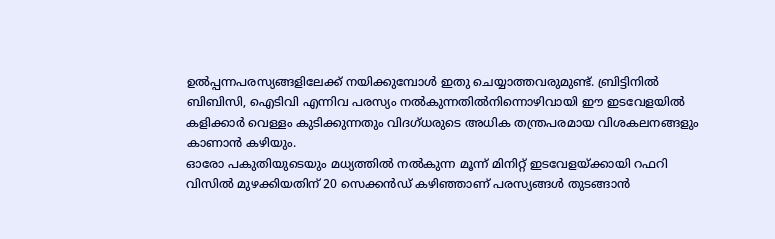ഉല്‍പ്പന്നപരസ്യങ്ങളിലേക്ക് നയിക്കുമ്പോള്‍ ഇതു ചെയ്യാത്തവരുമുണ്ട്. ബ്രിട്ടിനില്‍ ബിബിസി, ഐടിവി എന്നിവ പരസ്യം നല്‍കുന്നതില്‍നിന്നൊഴിവായി ഈ ഇടവേളയില്‍ കളിക്കാര്‍ വെള്ളം കുടിക്കുന്നതും വിദഗ്ധരുടെ അധിക തന്ത്രപരമായ വിശകലനങ്ങളും കാണാന്‍ കഴിയും.
ഓരോ പകുതിയുടെയും മധ്യത്തില്‍ നല്‍കുന്ന മൂന്ന് മിനിറ്റ് ഇടവേളയ്‌ക്കായി റഫറി വിസില്‍ മുഴക്കിയതിന് 20 സെക്കന്‍ഡ് കഴിഞ്ഞാണ് പരസ്യങ്ങള്‍ തുടങ്ങാന്‍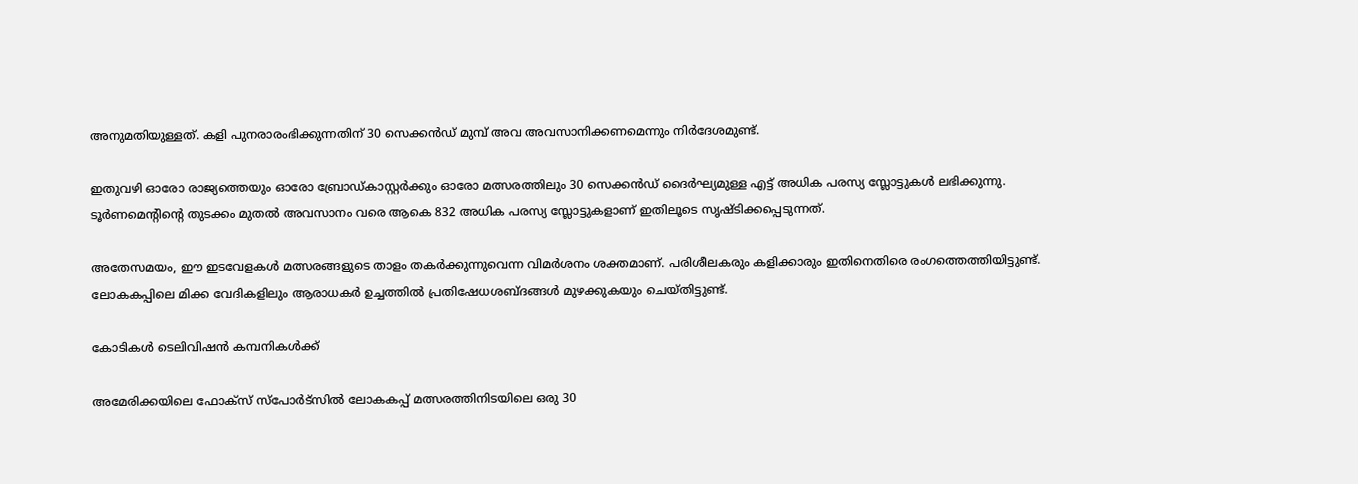അനുമതിയുള്ളത്. കളി പുനരാരംഭിക്കുന്നതിന് 30 സെക്കന്‍ഡ് മുമ്പ് അവ അവസാനിക്കണമെന്നും നിര്‍ദേശമുണ്ട്.

ഇതുവഴി ഓരോ രാജ്യത്തെയും ഓരോ ബ്രോഡ്കാസ്റ്റര്‍ക്കും ഓരോ മത്സരത്തിലും 30 സെക്കന്‍ഡ് ദൈര്‍ഘ്യമുള്ള എട്ട് അധിക പരസ്യ സ്ലോട്ടുകള്‍ ലഭിക്കുന്നു. ടൂര്‍ണമെന്റിന്റെ തുടക്കം മുതല്‍ അവസാനം വരെ ആകെ 832 അധിക പരസ്യ സ്ലോട്ടുകളാണ് ഇതിലൂടെ സൃഷ്ടിക്കപ്പെടുന്നത്.

അതേസമയം, ഈ ഇടവേളകള്‍ മത്സരങ്ങളുടെ താളം തകര്‍ക്കുന്നുവെന്ന വിമര്‍ശനം ശക്തമാണ്. പരിശീലകരും കളിക്കാരും ഇതിനെതിരെ രംഗത്തെത്തിയിട്ടുണ്ട്. ലോകകപ്പിലെ മിക്ക വേദികളിലും ആരാധകര്‍ ഉച്ചത്തില്‍ പ്രതിഷേധശബ്ദങ്ങള്‍ മുഴക്കുകയും ചെയ്തിട്ടുണ്ട്.

കോടികള്‍ ടെലിവിഷന്‍ കമ്പനികള്‍ക്ക്

അമേരിക്കയിലെ ഫോക്‌സ് സ്‌പോര്‍ട്‌സില്‍ ലോകകപ്പ് മത്സരത്തിനിടയിലെ ഒരു 30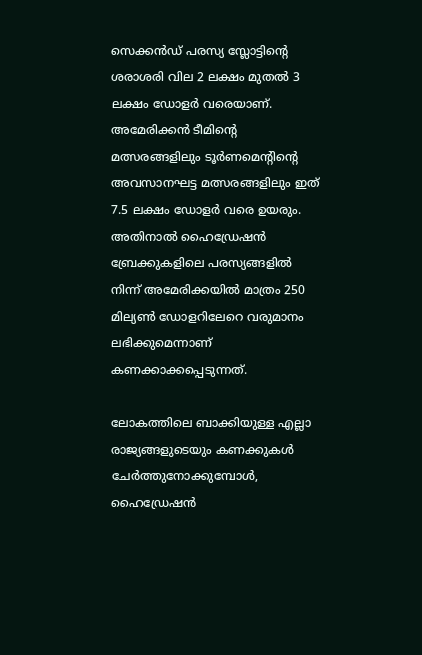സെക്കന്‍ഡ് പരസ്യ സ്ലോട്ടിന്റെ ശരാശരി വില 2 ലക്ഷം മുതല്‍ 3 ലക്ഷം ഡോളര്‍ വരെയാണ്. അമേരിക്കന്‍ ടീമിന്റെ മത്സരങ്ങളിലും ടൂര്‍ണമെന്റിന്റെ അവസാനഘട്ട മത്സരങ്ങളിലും ഇത് 7.5 ലക്ഷം ഡോളര്‍ വരെ ഉയരും.
അതിനാല്‍ ഹൈഡ്രേഷന്‍ ബ്രേക്കുകളിലെ പരസ്യങ്ങളില്‍ നിന്ന് അമേരിക്കയില്‍ മാത്രം 250 മില്യണ്‍ ഡോളറിലേറെ വരുമാനം ലഭിക്കുമെന്നാണ് കണക്കാക്കപ്പെടുന്നത്.

ലോകത്തിലെ ബാക്കിയുള്ള എല്ലാ രാജ്യങ്ങളുടെയും കണക്കുകള്‍ ചേര്‍ത്തുനോക്കുമ്പോള്‍, ഹൈഡ്രേഷന്‍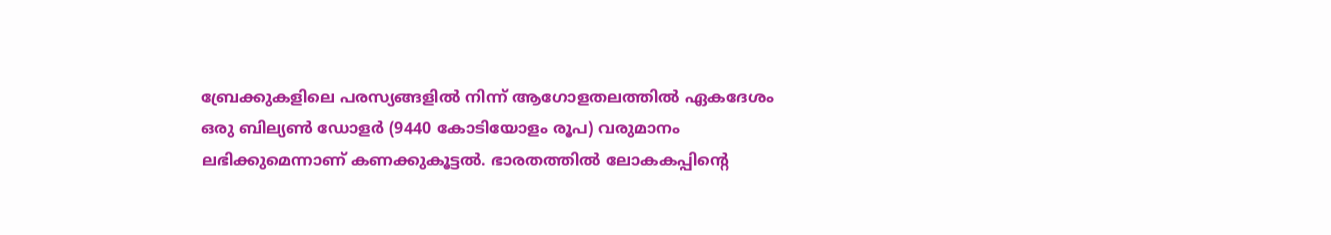ബ്രേക്കുകളിലെ പരസ്യങ്ങളില്‍ നിന്ന് ആഗോളതലത്തില്‍ ഏകദേശം ഒരു ബില്യണ്‍ ഡോളര്‍ (9440 കോടിയോളം രൂപ) വരുമാനം ലഭിക്കുമെന്നാണ് കണക്കുകൂട്ടല്‍. ഭാരതത്തില്‍ ലോകകപ്പിന്റെ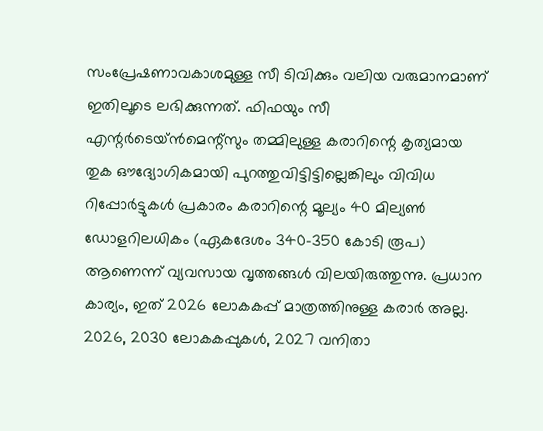സംപ്രേഷണാവകാശമുള്ള സീ ടിവിക്കും വലിയ വരുമാനമാണ് ഇതിലൂടെ ലഭിക്കുന്നത്. ഫിഫയും സീ എന്റര്‍ടെയ്ന്‍മെന്റ്‌സും തമ്മിലുള്ള കരാറിന്റെ കൃത്യമായ തുക ഔദ്യോഗികമായി പുറത്തുവിട്ടിട്ടില്ലെങ്കിലും വിവിധ റിപ്പോര്‍ട്ടുകള്‍ പ്രകാരം കരാറിന്റെ മൂല്യം 40 മില്യണ്‍ ഡോളറിലധികം (ഏകദേശം 340-350 കോടി രൂപ) ആണെന്ന് വ്യവസായ വൃത്തങ്ങള്‍ വിലയിരുത്തുന്നു. പ്രധാന കാര്യം, ഇത് 2026 ലോകകപ്പ് മാത്രത്തിനുള്ള കരാര്‍ അല്ല. 2026, 2030 ലോകകപ്പുകള്‍, 2027 വനിതാ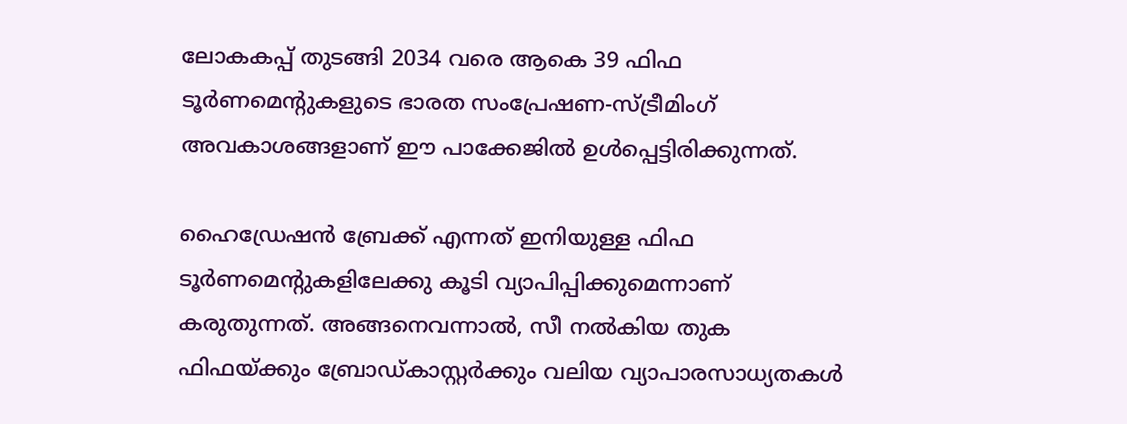ലോകകപ്പ് തുടങ്ങി 2034 വരെ ആകെ 39 ഫിഫ ടൂര്‍ണമെന്റുകളുടെ ഭാരത സംപ്രേഷണ-സ്ട്രീമിംഗ് അവകാശങ്ങളാണ് ഈ പാക്കേജില്‍ ഉള്‍പ്പെട്ടിരിക്കുന്നത്.

ഹൈഡ്രേഷന്‍ ബ്രേക്ക് എന്നത് ഇനിയുള്ള ഫിഫ ടൂര്‍ണമെന്റുകളിലേക്കു കൂടി വ്യാപിപ്പിക്കുമെന്നാണ് കരുതുന്നത്. അങ്ങനെവന്നാല്‍, സീ നല്‍കിയ തുക ഫിഫയ്‌ക്കും ബ്രോഡ്കാസ്റ്റര്‍ക്കും വലിയ വ്യാപാരസാധ്യതകള്‍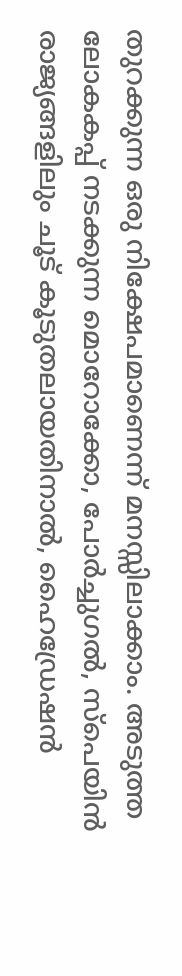തുറക്കുന്ന ഒരു നിക്ഷേപമാണെന്ന് മനസ്സിലാക്കാം. അടുത്ത ലോകകപ്പ് നടക്കുന്ന മൊറോക്കോ, പോര്‍ച്ചുഗല്‍, സ്‌പെയിന്‍ രാജ്യങ്ങളിലും ചൂട് കൂടുതലായതിനാല്‍, ഹൈഡ്രേഷന്‍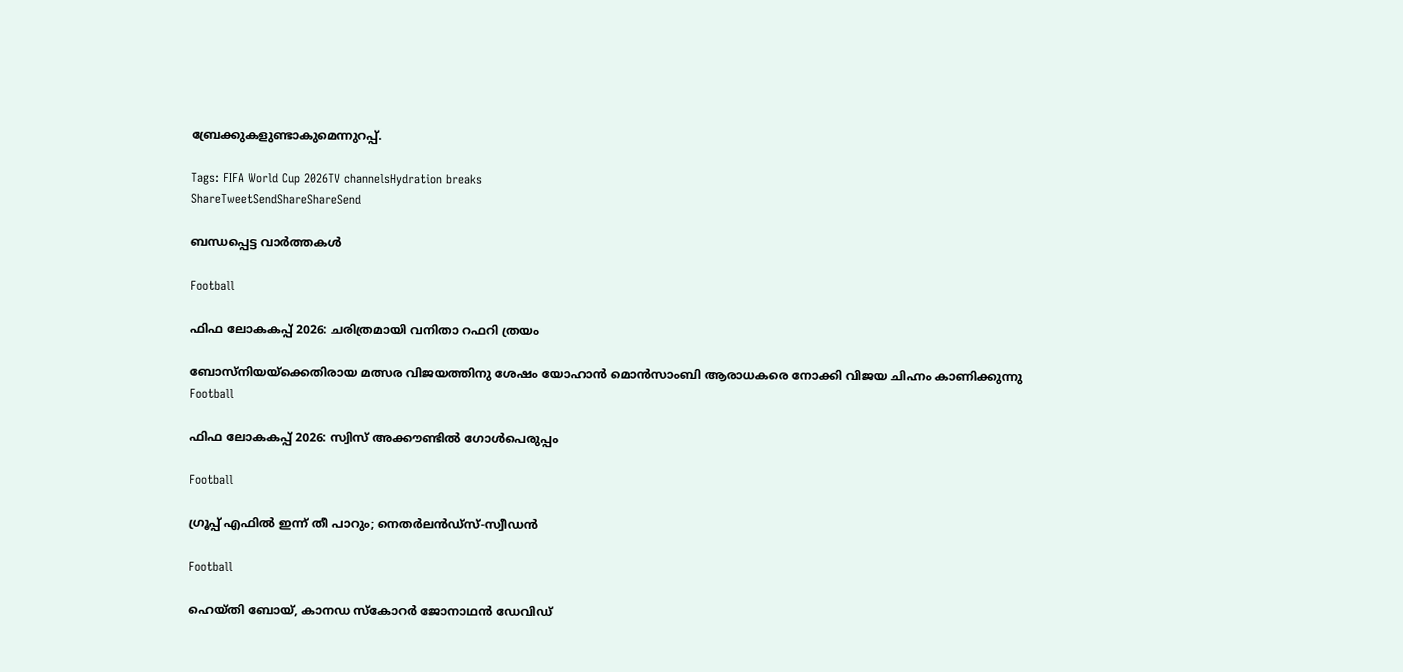ബ്രേക്കുകളുണ്ടാകുമെന്നുറപ്പ്.

Tags: FIFA World Cup 2026TV channelsHydration breaks
ShareTweetSendShareShareSend

ബന്ധപ്പെട്ട വാര്‍ത്തകള്‍

Football

ഫിഫ ലോകകപ്പ് 2026: ചരിത്രമായി വനിതാ റഫറി ത്രയം

ബോസ്‌നിയയ്‌ക്കെതിരായ മത്സര വിജയത്തിനു ശേഷം യോഹാന്‍ മൊന്‍സാംബി ആരാധകരെ നോക്കി വിജയ ചിഹ്നം കാണിക്കുന്നു
Football

ഫിഫ ലോകകപ്പ് 2026: സ്വിസ് അക്കൗണ്ടില്‍ ഗോള്‍പെരുപ്പം

Football

ഗ്രൂപ്പ് എഫില്‍ ഇന്ന് തീ പാറും; നെതര്‍ലന്‍ഡ്‌സ്-സ്വീഡന്‍

Football

ഹെയ്തി ബോയ്, കാനഡ സ്‌കോറര്‍ ജോനാഥന്‍ ഡേവിഡ്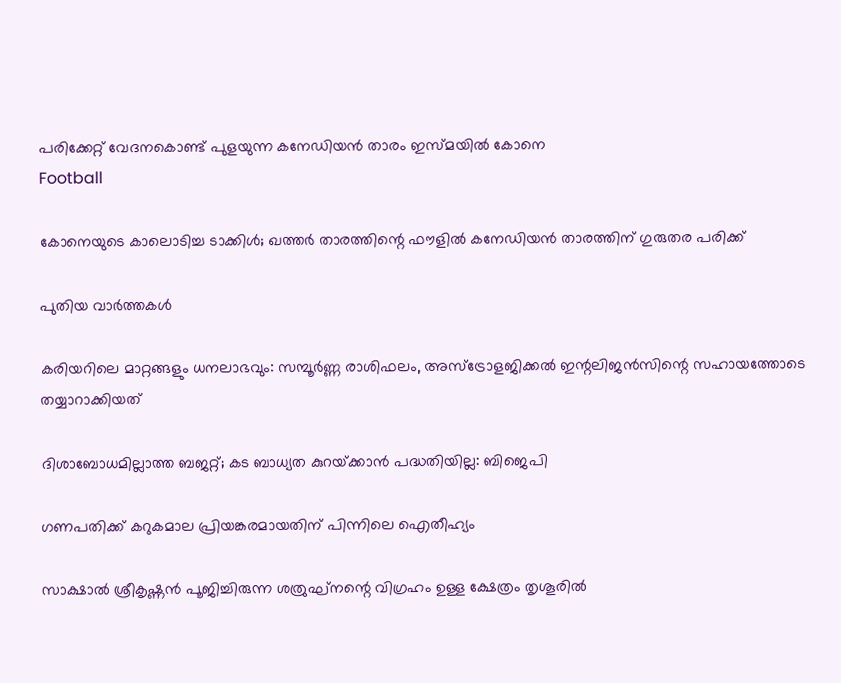പരിക്കേറ്റ് വേദനകൊണ്ട് പുളയുന്ന കനേഡിയന്‍ താരം ഇസ്മയില്‍ കോനെ
Football

കോനെയുടെ കാലൊടിച്ച ടാക്കിള്‍; ഖത്തര്‍ താരത്തിന്റെ ഫൗളില്‍ കനേഡിയന്‍ താരത്തിന് ഗുരുതര പരിക്ക്

പുതിയ വാര്‍ത്തകള്‍

കരിയറിലെ മാറ്റങ്ങളും ധനലാഭവും: സമ്പൂർണ്ണ രാശിഫലം, അസ്ട്രോളജിക്കൽ ഇന്റലിജൻസിന്റെ സഹായത്തോടെ തയ്യാറാക്കിയത്

ദിശാബോധമില്ലാത്ത ബജറ്റ്; കട ബാധ്യത കുറയ്‌ക്കാന്‍ പദ്ധതിയില്ല: ബിജെപി

ഗണപതിക്ക് കറുകമാല പ്രിയങ്കരമായതിന് പിന്നിലെ ഐതീഹ്യം

സാക്ഷാൽ ശ്രീകൃഷ്ണൻ പൂജിച്ചിരുന്ന ശത്രുഘ്‌നന്റെ വിഗ്രഹം ഉള്ള ക്ഷേത്രം തൃശൂരിൽ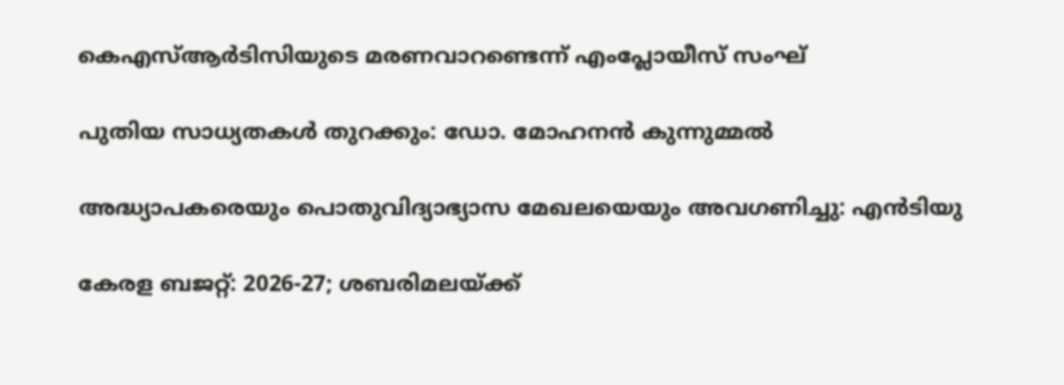കെഎസ്ആര്‍ടിസിയുടെ മരണവാറണ്ടെന്ന് എംപ്ലോയീസ് സംഘ്

പുതിയ സാധ്യതകള്‍ തുറക്കും: ഡോ. മോഹനന്‍ കുന്നുമ്മല്‍

അദ്ധ്യാപകരെയും പൊതുവിദ്യാഭ്യാസ മേഖലയെയും അവഗണിച്ചു: എന്‍ടിയു

കേരള ബജറ്റ്: 2026-27; ശബരിമലയ്‌ക്ക്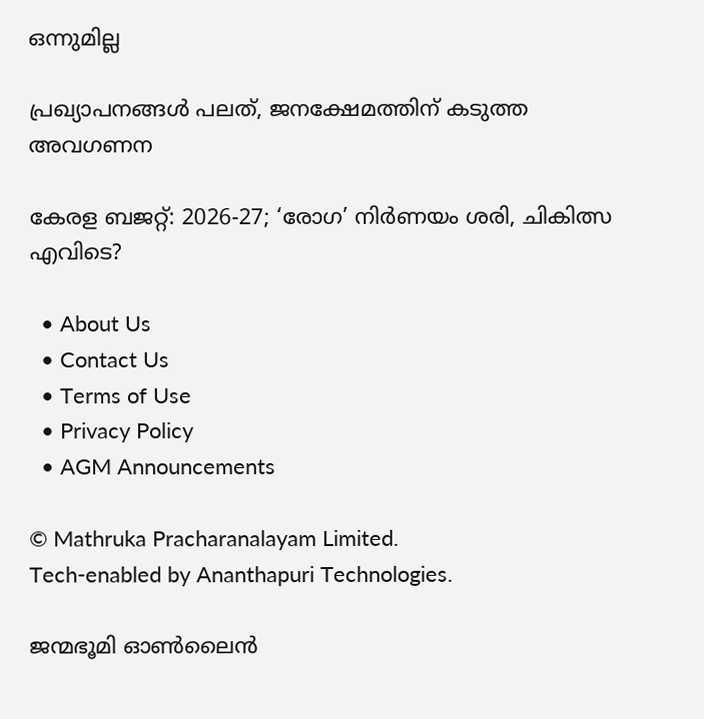ഒന്നുമില്ല

പ്രഖ്യാപനങ്ങള്‍ പലത്, ജനക്ഷേമത്തിന് കടുത്ത അവഗണന

കേരള ബജറ്റ്: 2026-27; ‘രോഗ’ നിര്‍ണയം ശരി, ചികിത്സ എവിടെ?

  • About Us
  • Contact Us
  • Terms of Use
  • Privacy Policy
  • AGM Announcements

© Mathruka Pracharanalayam Limited.
Tech-enabled by Ananthapuri Technologies.

ജന്മഭൂമി ഓണ്‍ലൈന്‍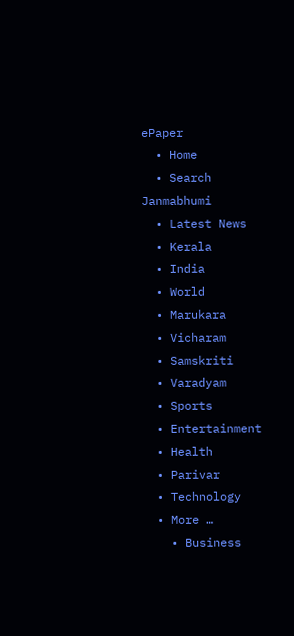ePaper
  • Home
  • Search Janmabhumi
  • Latest News
  • Kerala
  • India
  • World
  • Marukara
  • Vicharam
  • Samskriti
  • Varadyam
  • Sports
  • Entertainment
  • Health
  • Parivar
  • Technology
  • More …
    • Business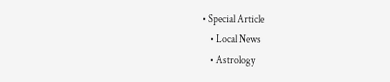• Special Article
    • Local News
    • Astrology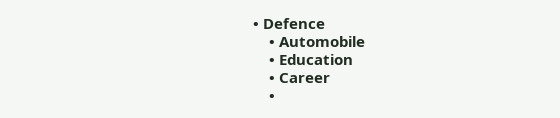• Defence
    • Automobile
    • Education
    • Career
    •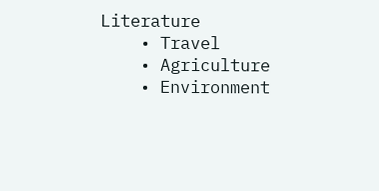Literature
    • Travel
    • Agriculture
    • Environment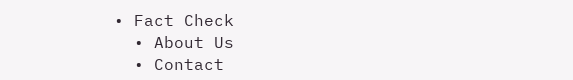• Fact Check
  • About Us
  • Contact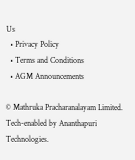Us
  • Privacy Policy
  • Terms and Conditions
  • AGM Announcements

© Mathruka Pracharanalayam Limited.
Tech-enabled by Ananthapuri Technologies.